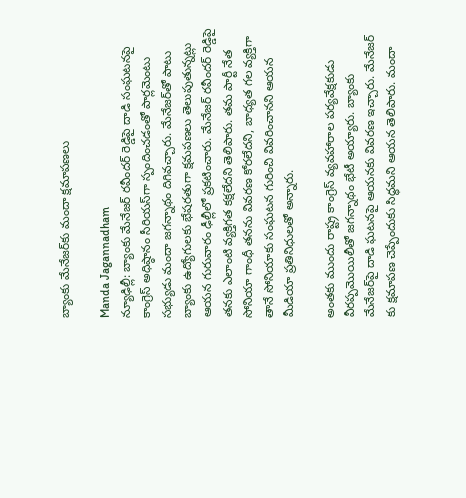బ్యాంకు మేనేజర్‌కు మందా క్షమాపణలు

Manda Jagannadham
న్యూఢిల్లీ: బ్యాంకు మేనేజర్‌ రవీందర్ రెడ్డిపై దాడి సంఘటనపై కాంగ్రెస్‌ అధిష్ఠానం సీరియస్‌గా స్పందించడంతో పార్లమెంటు సభ్యుడు మందా జగన్నాథం దిగివచ్చారు. మేనేజర్‌తో పాటు బ్యాంకు ఉద్యోగులకు భేషరతుగా క్షమపణలు తెలుపుతున్నట్లు ఆయన గురువారం ఢీల్లీలో ప్రకటించారు. మేనేజర్‌ రవీందర్ రెడ్డిపై తనకు ఎలాంటి వ్యక్తిగత కక్షలేదని తెలిపారు. తమ పార్టీ నేత సోనియా గాంధీ తనను వివరణ కోరలేదని, బాధ్యత గల వ్యక్తిగా తానే సోనియాకు సంఘటన గురించి వివరించానని ఆయన మీడియా ప్రతినిధులతో అన్నారు.

అంతకు ముందు రాష్ట్ర కాంగ్రెస్‌ వ్యవహారాల పర్యవేక్షకుడు వీరప్పమొయిలీతో జగన్నాథం భేటీ అయ్యారు. బ్యాంకు మేనేజర్‌పై దాడి ఘటనపై ఆయనకు వివరణ ఇచ్చారు. మేనేజర్‌ కు క్షమాపణ చెప్పేందుకు సిద్ధమని ఆయన తెలిపారు. మందా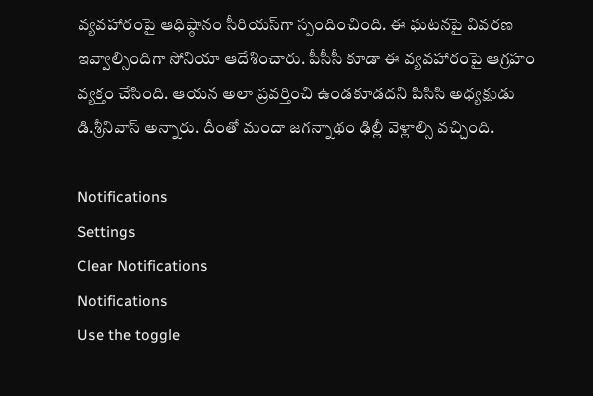వ్యవహారంపై ఆధిష్ఠానం సీరియస్‌గా స్పందించింది. ఈ ఘటనపై వివరణ ఇవ్వాల్సిందిగా సోనియా ఆదేశించారు. పీసీసీ కూడా ఈ వ్యవహారంపై ఆగ్రహం వ్యక్తం చేసింది. ఆయన అలా ప్రవర్తించి ఉండకూడదని పిసిసి అధ్యక్షుడు డి.శ్రీనివాస్ అన్నారు. దీంతో మందా జగన్నాథం ఢిల్లీ వెళ్లాల్సి వచ్చింది.

Notifications
Settings
Clear Notifications
Notifications
Use the toggle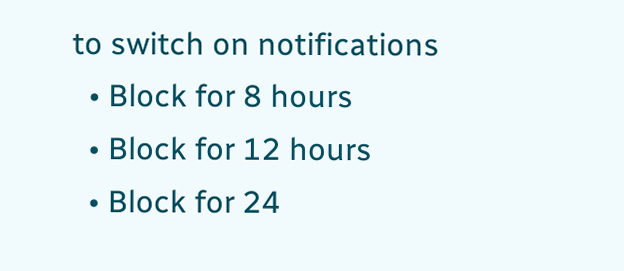to switch on notifications
  • Block for 8 hours
  • Block for 12 hours
  • Block for 24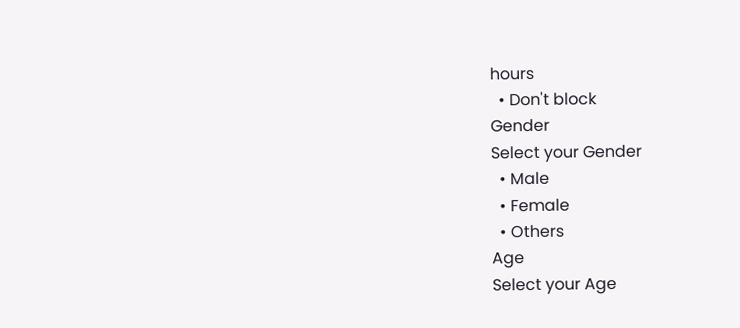hours
  • Don't block
Gender
Select your Gender
  • Male
  • Female
  • Others
Age
Select your Age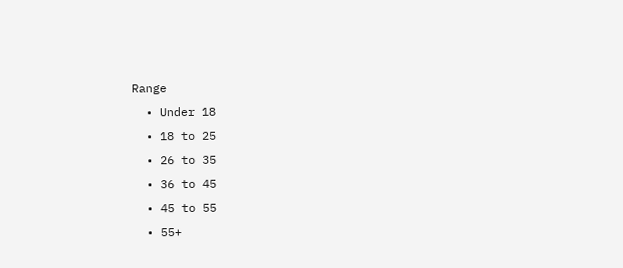Range
  • Under 18
  • 18 to 25
  • 26 to 35
  • 36 to 45
  • 45 to 55
  • 55+